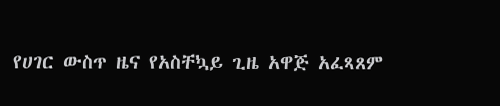የሀገር ውስጥ ዜና የአስቸኳይ ጊዜ አዋጅ አፈጻጸም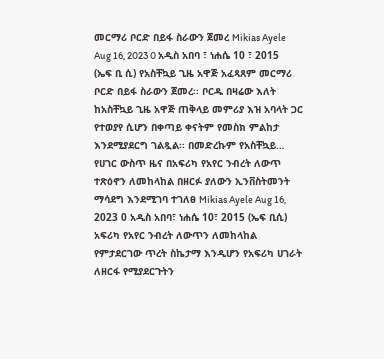መርማሪ ቦርድ በይፋ ስራውን ጀመረ Mikias Ayele Aug 16, 2023 0 አዲስ አበባ ፣ ነሐሴ 10 ፣ 2015 (ኤፍ ቢ ሲ) የአስቸኳይ ጊዜ አዋጅ አፈጻጸም መርማሪ ቦርድ በይፋ ስራውን ጀመረ፡፡ ቦርዱ በዛሬው እለት ከአስቸኳይ ጊዜ አዋጅ ጠቅላይ መምሪያ እዝ አባላት ጋር የተወያየ ሲሆን በቀጣይ ቀናትም የመስክ ምልከታ እንደሚያደርግ ገልጿል፡፡ በመድረኩም የአስቸኳይ…
የሀገር ውስጥ ዜና በአፍሪካ የአየር ንብረት ለውጥ ተጽዕኖን ለመከላከል በዘርፉ ያለውን ኢንቨስትመንት ማሳደግ እንደሚገባ ተገለፀ Mikias Ayele Aug 16, 2023 0 አዲስ አበባ፣ ነሐሴ 10፣ 2015 (ኤፍ ቢሲ) አፍሪካ የአየር ንብረት ለውጥን ለመከላከል የምታደርገው ጥረት ስኬታማ እንዲሆን የአፍሪካ ሀገራት ለዘርፋ የሚያደርጉትን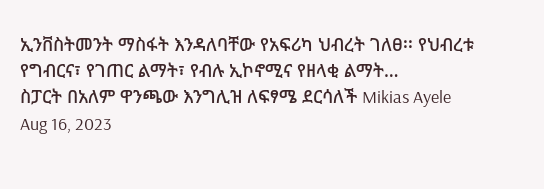ኢንቨስትመንት ማስፋት እንዳለባቸው የአፍሪካ ህብረት ገለፀ፡፡ የህብረቱ የግብርና፣ የገጠር ልማት፣ የብሉ ኢኮኖሚና የዘላቂ ልማት…
ስፓርት በአለም ዋንጫው እንግሊዝ ለፍፃሜ ደርሳለች Mikias Ayele Aug 16, 2023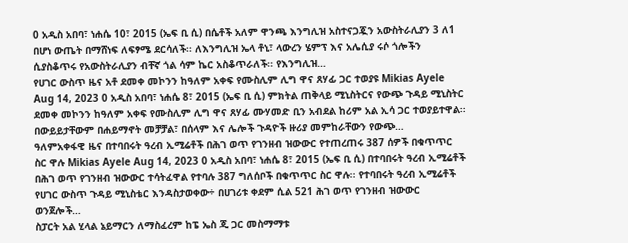0 አዲስ አበባ፣ ነሐሴ 10፣ 2015 (ኤፍ ቢ ሲ) በሴቶች አለም ዋንጫ እንግሊዝ አስተናጋጇን አውስትራሊያን 3 ለ1 በሆነ ውጤት በማሸነፍ ለፍፃሜ ደርሳለች፡፡ ለእንግሊዝ ኤላ ቶኒ፣ ላውረን ሄምፕ እና አሌሲያ ሩሶ ጎሎችን ሲያስቆጥሩ የአውስትራሊያን ብቸኛ ጎል ሳም ኬር አስቆጥራለች፡፡ የእንግሊዝ…
የሀገር ውስጥ ዜና አቶ ደመቀ መኮንን ከዓለም አቀፍ የሙስሊም ሊግ ዋና ጸሃፊ ጋር ተወያዩ Mikias Ayele Aug 14, 2023 0 አዲስ አበባ፣ ነሐሴ 8፣ 2015 (ኤፍ ቢ ሲ) ምክትል ጠቅላይ ሚኒስትርና የውጭ ጉዳይ ሚኒስትር ደመቀ መኮንን ከዓለም አቀፍ የሙስሊም ሊግ ዋና ጸሃፊ ሙሃመድ ቢን አብደል ከሪም አል ኢሳ ጋር ተወያይተዋል፡፡ በውይይታቸውም በሐይማኖት መቻቻል፣ በሰላም እና ሌሎች ጉዳዮች ዙሪያ መምከራቸውን የውጭ…
ዓለምአቀፋዊ ዜና በተባበሩት ዓረብ ኢሚሬቶች በሕገ ወጥ የገንዘብ ዝውውር የተጠረጠሩ 387 ሰዎች በቁጥጥር ስር ዋሉ Mikias Ayele Aug 14, 2023 0 አዲስ አበባ፣ ነሐሴ 8፣ 2015 (ኤፍ ቢ ሲ) በተባበሩት ዓረብ ኢሚሬቶች በሕገ ወጥ የገንዘብ ዝውውር ተሳትፈዋል የተባሉ 387 ግለሰቦች በቁጥጥር ስር ዋሉ፡፡ የተባበሩት ዓረብ ኢሚሬቶች የሀገር ውስጥ ጉዳይ ሚኒስቴር እንዳስታወቀው÷ በሀገሪቱ ቀደም ሲል 521 ሕገ ወጥ የገንዘብ ዝውውር ወንጀሎች…
ስፓርት አል ሂላል ኔይማርን ለማስፈረም ከፔ ኤስ ጂ ጋር መስማማቱ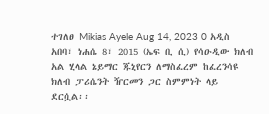ተገለፀ Mikias Ayele Aug 14, 2023 0 አዲስ አበባ፣ ነሐሴ 8፣ 2015 (ኤፍ ቢ ሲ) የሳዑዲው ክለብ አል ሂላል ኔይማር ጁኒየርን ለማስፈረም ከፈረንሳዩ ክለብ ፓሪሴንት ዥርመን ጋር ስምምነት ላይ ደርሷል፡፡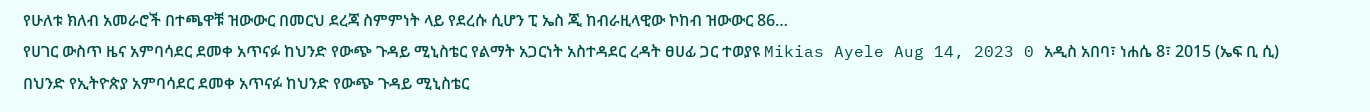የሁለቱ ክለብ አመራሮች በተጫዋቹ ዝውውር በመርህ ደረጃ ስምምነት ላይ የደረሱ ሲሆን ፒ ኤስ ጂ ከብራዚላዊው ኮከብ ዝውውር 86…
የሀገር ውስጥ ዜና አምባሳደር ደመቀ አጥናፉ ከህንድ የውጭ ጉዳይ ሚኒስቴር የልማት አጋርነት አስተዳደር ረዳት ፀሀፊ ጋር ተወያዩ Mikias Ayele Aug 14, 2023 0 አዲስ አበባ፣ ነሐሴ 8፣ 2015 (ኤፍ ቢ ሲ) በህንድ የኢትዮጵያ አምባሳደር ደመቀ አጥናፉ ከህንድ የውጭ ጉዳይ ሚኒስቴር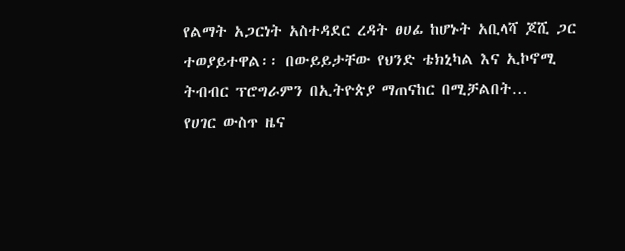የልማት አጋርነት አስተዳደር ረዳት ፀሀፊ ከሆኑት አቢላሻ ጆሺ ጋር ተወያይተዋል፡፡ በውይይታቸው የህንድ ቴክኒካል እና ኢኮኖሚ ትብብር ፕሮግራምን በኢትዮጵያ ማጠናከር በሚቻልበት…
የሀገር ውስጥ ዜና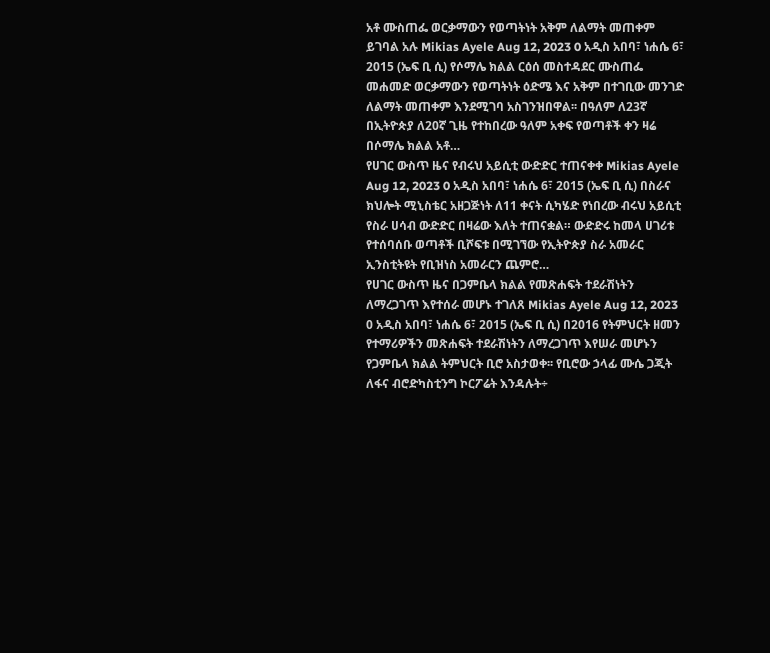አቶ ሙስጠፌ ወርቃማውን የወጣትነት አቅም ለልማት መጠቀም ይገባል አሉ Mikias Ayele Aug 12, 2023 0 አዲስ አበባ፣ ነሐሴ 6፣ 2015 (ኤፍ ቢ ሲ) የሶማሌ ክልል ርዕሰ መስተዳደር ሙስጠፌ መሐመድ ወርቃማውን የወጣትነት ዕድሜ እና አቅም በተገቢው መንገድ ለልማት መጠቀም እንደሚገባ አስገንዝበዋል፡፡ በዓለም ለ23ኛ በኢትዮጵያ ለ20ኛ ጊዜ የተከበረው ዓለም አቀፍ የወጣቶች ቀን ዛሬ በሶማሌ ክልል አቶ…
የሀገር ውስጥ ዜና የብሩህ አይሲቲ ውድድር ተጠናቀቀ Mikias Ayele Aug 12, 2023 0 አዲስ አበባ፣ ነሐሴ 6፣ 2015 (ኤፍ ቢ ሲ) በስራና ክህሎት ሚኒስቴር አዘጋጅነት ለ11 ቀናት ሲካሄድ የነበረው ብሩህ አይሲቲ የስራ ሀሳብ ውድድር በዛሬው እለት ተጠናቋል። ውድድሩ ከመላ ሀገሪቱ የተሰባሰቡ ወጣቶች ቢሾፍቱ በሚገኘው የኢትዮጵያ ስራ አመራር ኢንስቲትዩት የቢዝነስ አመራርን ጨምሮ…
የሀገር ውስጥ ዜና በጋምቤላ ክልል የመጽሐፍት ተደራሽነትን ለማረጋገጥ እየተሰራ መሆኑ ተገለጸ Mikias Ayele Aug 12, 2023 0 አዲስ አበባ፣ ነሐሴ 6፣ 2015 (ኤፍ ቢ ሲ) በ2016 የትምህርት ዘመን የተማሪዎችን መጽሐፍት ተደራሽነትን ለማረጋገጥ እየሠራ መሆኑን የጋምቤላ ክልል ትምህርት ቢሮ አስታወቀ፡፡ የቢሮው ኃላፊ ሙሴ ጋጂት ለፋና ብሮድካስቲንግ ኮርፖሬት እንዳሉት÷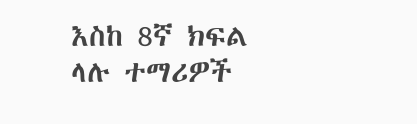እስከ 8ኛ ክፍል ላሉ ተማሪዎች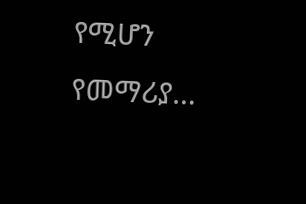የሚሆን የመማሪያ…